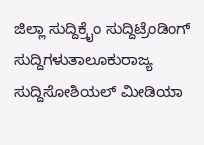ಜಿಲ್ಲಾ ಸುದ್ದಿಕ್ರೈಂ ಸುದ್ದಿಟ್ರೆಂಡಿಂಗ್ ಸುದ್ದಿಗಳುತಾಲೂಕುರಾಜ್ಯ ಸುದ್ದಿಸೋಶಿಯಲ್ ಮೀಡಿಯಾ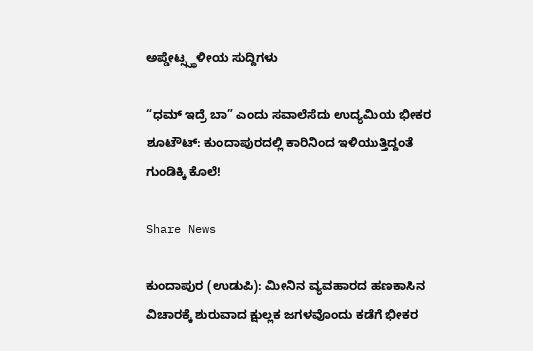ಅಪ್ಡೇಟ್ಸ್ಸ್ಥಳೀಯ ಸುದ್ದಿಗಳು

“ಧಮ್ ಇದ್ರೆ ಬಾ” ಎಂದು ಸವಾಲೆಸೆದು ಉದ್ಯಮಿಯ ಭೀಕರ ಶೂಟೌಟ್: ಕುಂದಾಪುರದಲ್ಲಿ ಕಾರಿನಿಂದ ಇಳಿಯುತ್ತಿದ್ದಂತೆ ಗುಂಡಿಕ್ಕಿ ಕೊಲೆ!

Share News

ಕುಂದಾಪುರ (ಉಡುಪಿ): ಮೀನಿನ ವ್ಯವಹಾರದ ಹಣಕಾಸಿನ ವಿಚಾರಕ್ಕೆ ಶುರುವಾದ ಕ್ಷುಲ್ಲಕ ಜಗಳವೊಂದು ಕಡೆಗೆ ಭೀಕರ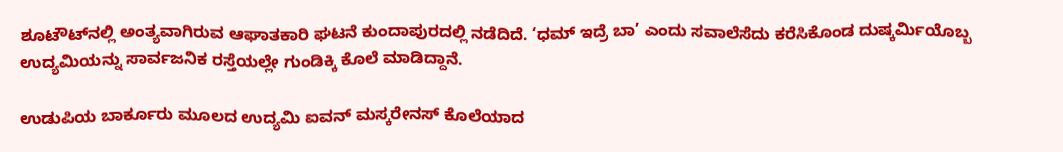ಶೂಟೌಟ್‌ನಲ್ಲಿ ಅಂತ್ಯವಾಗಿರುವ ಆಘಾತಕಾರಿ ಘಟನೆ ಕುಂದಾಪುರದಲ್ಲಿ ನಡೆದಿದೆ. ‘ಧಮ್ ಇದ್ರೆ ಬಾ’ ಎಂದು ಸವಾಲೆಸೆದು ಕರೆಸಿಕೊಂಡ ದುಷ್ಕರ್ಮಿಯೊಬ್ಬ ಉದ್ಯಮಿಯನ್ನು ಸಾರ್ವಜನಿಕ ರಸ್ತೆಯಲ್ಲೇ ಗುಂಡಿಕ್ಕಿ ಕೊಲೆ ಮಾಡಿದ್ದಾನೆ.

ಉಡುಪಿಯ ಬಾರ್ಕೂರು ಮೂಲದ ಉದ್ಯಮಿ ಐವನ್ ಮಸ್ಕರೇನಸ್ ಕೊಲೆಯಾದ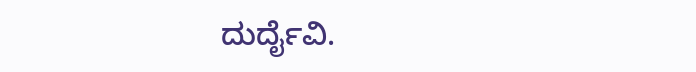ದುರ್ದೈವಿ.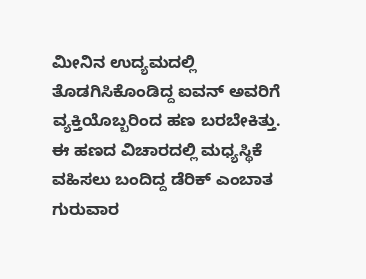ಮೀನಿನ ಉದ್ಯಮದಲ್ಲಿ ತೊಡಗಿಸಿಕೊಂಡಿದ್ದ ಐವನ್ ಅವರಿಗೆ ವ್ಯಕ್ತಿಯೊಬ್ಬರಿಂದ ಹಣ ಬರಬೇಕಿತ್ತು. ಈ ಹಣದ ವಿಚಾರದಲ್ಲಿ ಮಧ್ಯಸ್ಥಿಕೆ ವಹಿಸಲು ಬಂದಿದ್ದ ಡೆರಿಕ್ ಎಂಬಾತ ಗುರುವಾರ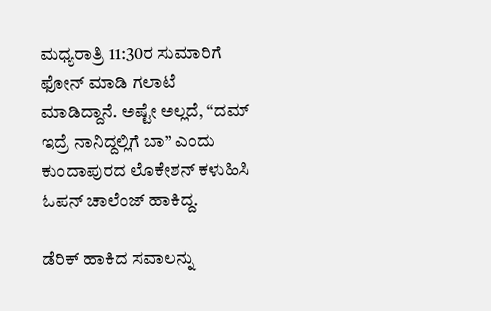ಮಧ್ಯರಾತ್ರಿ 11:30ರ ಸುಮಾರಿಗೆ ಫೋನ್ ಮಾಡಿ ಗಲಾಟೆ ಮಾಡಿದ್ದಾನೆ. ಅಷ್ಟೇ ಅಲ್ಲದೆ, “ದಮ್ ಇದ್ರೆ ನಾನಿದ್ದಲ್ಲಿಗೆ ಬಾ” ಎಂದು ಕುಂದಾಪುರದ ಲೊಕೇಶನ್ ಕಳುಹಿಸಿ ಓಪನ್ ಚಾಲೆಂಜ್ ಹಾಕಿದ್ದ.

ಡೆರಿಕ್ ಹಾಕಿದ ಸವಾಲನ್ನು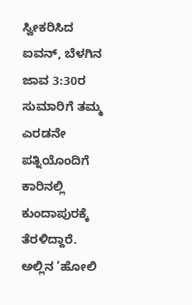ಸ್ವೀಕರಿಸಿದ ಐವನ್, ಬೆಳಗಿನ ಜಾವ 3:30ರ ಸುಮಾರಿಗೆ ತಮ್ಮ ಎರಡನೇ ಪತ್ನಿಯೊಂದಿಗೆ ಕಾರಿನಲ್ಲಿ ಕುಂದಾಪುರಕ್ಕೆ ತೆರಳಿದ್ದಾರೆ. ಅಲ್ಲಿನ ‘ಹೋಲಿ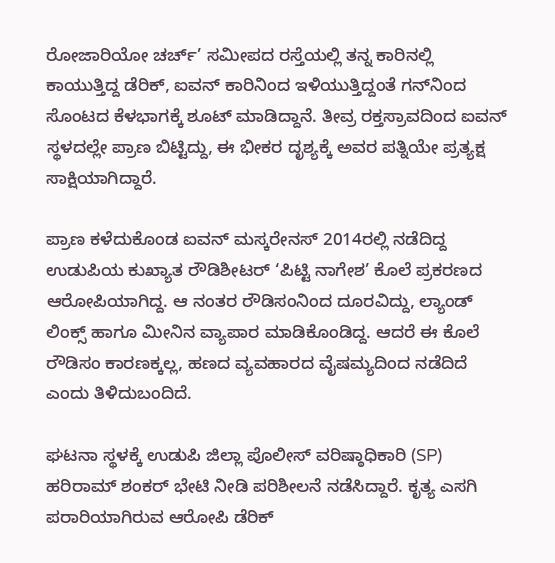ರೋಜಾರಿಯೋ ಚರ್ಚ್’ ಸಮೀಪದ ರಸ್ತೆಯಲ್ಲಿ ತನ್ನ ಕಾರಿನಲ್ಲಿ ಕಾಯುತ್ತಿದ್ದ ಡೆರಿಕ್, ಐವನ್ ಕಾರಿನಿಂದ ಇಳಿಯುತ್ತಿದ್ದಂತೆ ಗನ್‌ನಿಂದ ಸೊಂಟದ ಕೆಳಭಾಗಕ್ಕೆ ಶೂಟ್ ಮಾಡಿದ್ದಾನೆ. ತೀವ್ರ ರಕ್ತಸ್ರಾವದಿಂದ ಐವನ್ ಸ್ಥಳದಲ್ಲೇ ಪ್ರಾಣ ಬಿಟ್ಟಿದ್ದು, ಈ ಭೀಕರ ದೃಶ್ಯಕ್ಕೆ ಅವರ ಪತ್ನಿಯೇ ಪ್ರತ್ಯಕ್ಷ ಸಾಕ್ಷಿಯಾಗಿದ್ದಾರೆ.

ಪ್ರಾಣ ಕಳೆದುಕೊಂಡ ಐವನ್ ಮಸ್ಕರೇನಸ್ 2014ರಲ್ಲಿ ನಡೆದಿದ್ದ ಉಡುಪಿಯ ಕುಖ್ಯಾತ ರೌಡಿಶೀಟರ್ ‘ಪಿಟ್ಟಿ ನಾಗೇಶ’ ಕೊಲೆ ಪ್ರಕರಣದ ಆರೋಪಿಯಾಗಿದ್ದ. ಆ ನಂತರ ರೌಡಿಸಂನಿಂದ ದೂರವಿದ್ದು, ಲ್ಯಾಂಡ್ ಲಿಂಕ್ಸ್ ಹಾಗೂ ಮೀನಿನ ವ್ಯಾಪಾರ ಮಾಡಿಕೊಂಡಿದ್ದ. ಆದರೆ ಈ ಕೊಲೆ ರೌಡಿಸಂ ಕಾರಣಕ್ಕಲ್ಲ, ಹಣದ ವ್ಯವಹಾರದ ವೈಷಮ್ಯದಿಂದ ನಡೆದಿದೆ ಎಂದು ತಿಳಿದುಬಂದಿದೆ.

ಘಟನಾ ಸ್ಥಳಕ್ಕೆ ಉಡುಪಿ ಜಿಲ್ಲಾ ಪೊಲೀಸ್ ವರಿಷ್ಠಾಧಿಕಾರಿ (SP) ಹರಿರಾಮ್ ಶಂಕರ್ ಭೇಟಿ ನೀಡಿ ಪರಿಶೀಲನೆ ನಡೆಸಿದ್ದಾರೆ. ಕೃತ್ಯ ಎಸಗಿ ಪರಾರಿಯಾಗಿರುವ ಆರೋಪಿ ಡೆರಿಕ್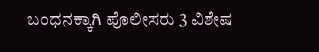ಬಂಧನಕ್ಕಾಗಿ ಪೊಲೀಸರು 3 ವಿಶೇಷ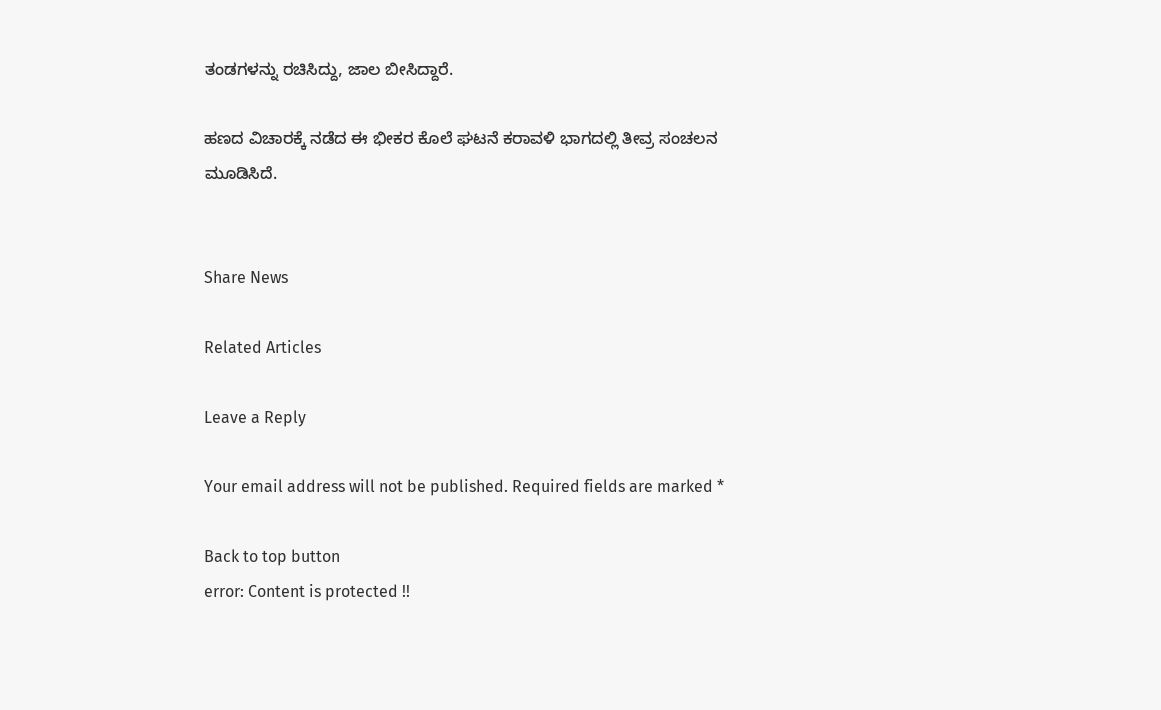ತಂಡಗಳನ್ನು ರಚಿಸಿದ್ದು, ಜಾಲ ಬೀಸಿದ್ದಾರೆ.

ಹಣದ ವಿಚಾರಕ್ಕೆ ನಡೆದ ಈ ಭೀಕರ ಕೊಲೆ ಘಟನೆ ಕರಾವಳಿ ಭಾಗದಲ್ಲಿ ತೀವ್ರ ಸಂಚಲನ ಮೂಡಿಸಿದೆ.


Share News

Related Articles

Leave a Reply

Your email address will not be published. Required fields are marked *

Back to top button
error: Content is protected !!